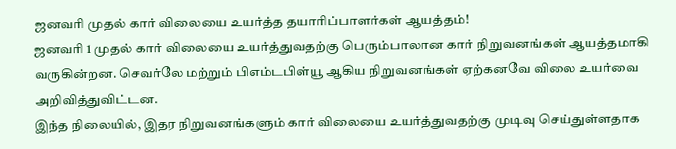ஜனவரி முதல் கார் விலையை உயர்த்த தயாரிப்பாளர்கள் ஆயத்தம்!
ஜனவரி 1 முதல் கார் விலையை உயர்த்துவதற்கு பெரும்பாலான கார் நிறுவனங்கள் ஆயத்தமாகி வருகின்றன. செவர்லே மற்றும் பிஎம்டபிள்யூ ஆகிய நிறுவனங்கள் ஏற்கனவே விலை உயர்வை அறிவித்துவிட்டன.
இந்த நிலையில், இதர நிறுவனங்களும் கார் விலையை உயர்த்துவதற்கு முடிவு செய்துள்ளதாக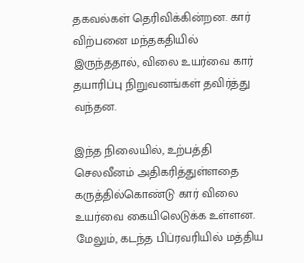தகவல்கள் தெரிவிக்கின்றன. கார் விற்பனை மந்தகதியில் இருந்ததால், விலை உயர்வை கார் தயாரிப்பு நிறுவனங்கள் தவிர்த்து வந்தன.

இந்த நிலையில், உற்பத்தி செலவீனம் அதிகரித்துள்ளதை கருத்தில்கொண்டு கார் விலை உயர்வை கையிலெடுக்க உள்ளன. மேலும், கடந்த பிப்ரவரியில் மத்திய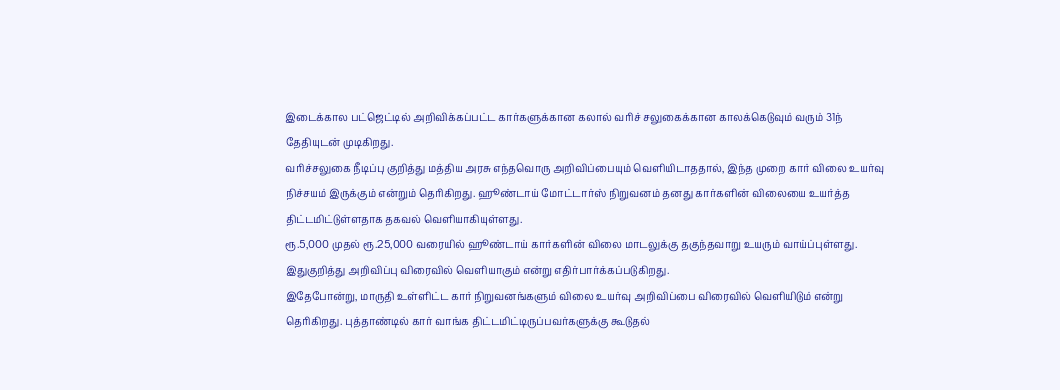இடைக்கால பட்ஜெட்டில் அறிவிக்கப்பட்ட கார்களுக்கான கலால் வரிச் சலுகைக்கான காலக்கெடுவும் வரும் 31ந் தேதியுடன் முடிகிறது.
வரிச்சலுகை நீடிப்பு குறித்து மத்திய அரசு எந்தவொரு அறிவிப்பையும் வெளியிடாததால், இந்த முறை கார் விலை உயர்வு நிச்சயம் இருக்கும் என்றும் தெரிகிறது. ஹூண்டாய் மோட்டார்ஸ் நிறுவனம் தனது கார்களின் விலையை உயர்த்த திட்டமிட்டுள்ளதாக தகவல் வெளியாகியுள்ளது.
ரூ.5,000 முதல் ரூ.25,000 வரையில் ஹூண்டாய் கார்களின் விலை மாடலுக்கு தகுந்தவாறு உயரும் வாய்ப்புள்ளது. இதுகுறித்து அறிவிப்பு விரைவில் வெளியாகும் என்று எதிர்பார்க்கப்படுகிறது.
இதேபோன்று, மாருதி உள்ளிட்ட கார் நிறுவனங்களும் விலை உயர்வு அறிவிப்பை விரைவில் வெளியிடும் என்று தெரிகிறது. புத்தாண்டில் கார் வாங்க திட்டமிட்டிருப்பவர்களுக்கு கூடுதல்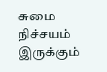சுமை நிச்சயம் இருக்கும்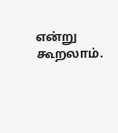என்று கூறலாம்.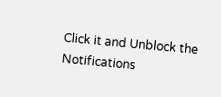Click it and Unblock the Notifications